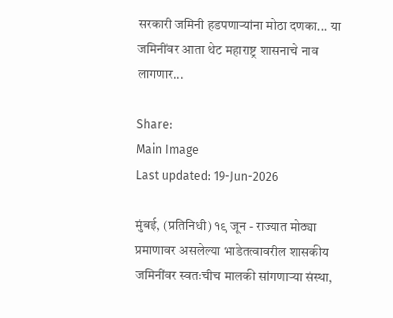सरकारी जमिनी हडपणाऱ्यांना मोठा दणका... या जमिनींवर आता थेट महाराष्ट्र शासनाचे नाव लागणार...

Share:
Main Image
Last updated: 19-Jun-2026

मुंबई, (प्रतिनिधी) १९ जून - राज्यात मोठ्या प्रमाणावर असलेल्या भाडेतत्वावरील शासकीय जमिनींवर स्वतःचीच मालकी सांगणाऱ्या संस्था,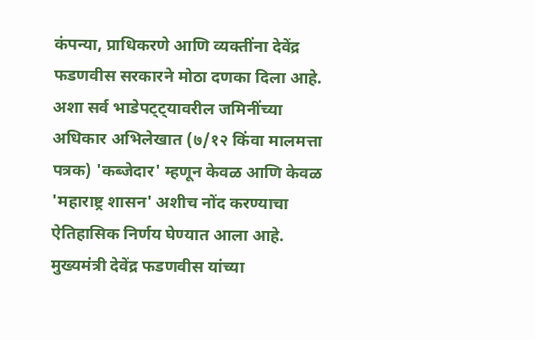कंपन्या, प्राधिकरणे आणि व्यक्तींना देवेंद्र फडणवीस सरकारने मोठा दणका दिला आहे. अशा सर्व भाडेपट्ट्यावरील जमिनींच्या अधिकार अभिलेखात (७/१२ किंवा मालमत्ता पत्रक) 'कब्जेदार' म्हणून केवळ आणि केवळ 'महाराष्ट्र शासन' अशीच नोंद करण्याचा ऐतिहासिक निर्णय घेण्यात आला आहे. मुख्यमंत्री देवेंद्र फडणवीस यांच्या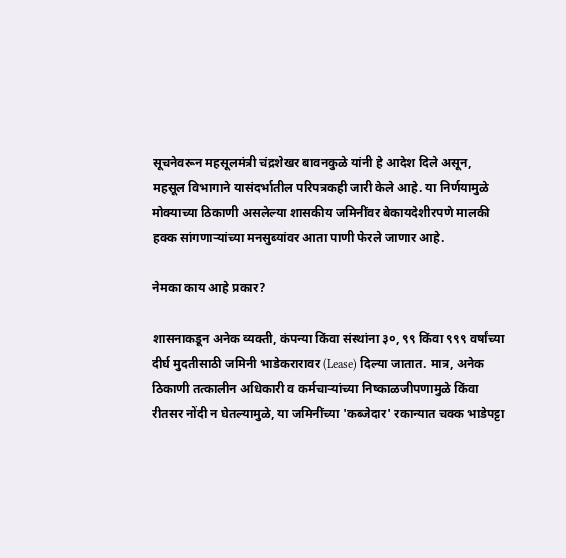सूचनेवरून महसूलमंत्री चंद्रशेखर बावनकुळे यांनी हे आदेश दिले असून, महसूल विभागाने यासंदर्भातील परिपत्रकही जारी केले आहे. या निर्णयामुळे मोक्याच्या ठिकाणी असलेल्या शासकीय जमिनींवर बेकायदेशीरपणे मालकी हक्क सांगणाऱ्यांच्या मनसुब्यांवर आता पाणी फेरले जाणार आहे.

नेमका काय आहे प्रकार?

शासनाकडून अनेक व्यक्ती, कंपन्या किंवा संस्थांना ३०, ९९ किंवा ९९९ वर्षांच्या दीर्घ मुदतीसाठी जमिनी भाडेकरारावर (Lease) दिल्या जातात. मात्र, अनेक ठिकाणी तत्कालीन अधिकारी व कर्मचाऱ्यांच्या निष्काळजीपणामुळे किंवा रीतसर नोंदी न घेतल्यामुळे, या जमिनींच्या 'कब्जेदार' रकान्यात चक्क भाडेपट्टा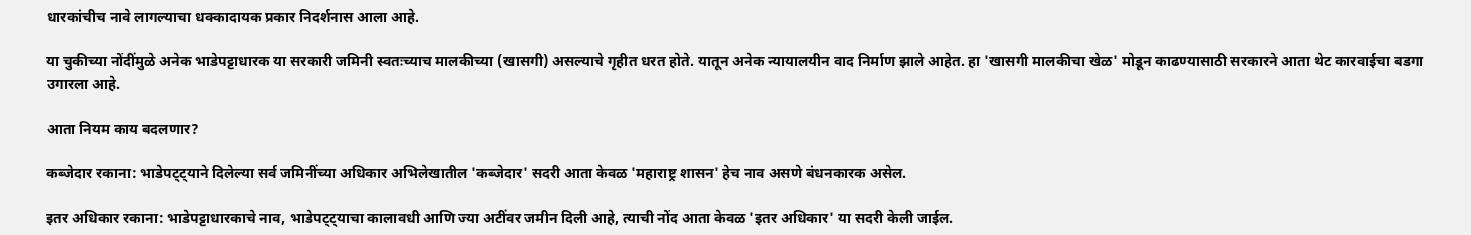धारकांचीच नावे लागल्याचा धक्कादायक प्रकार निदर्शनास आला आहे.

या चुकीच्या नोंदींमुळे अनेक भाडेपट्टाधारक या सरकारी जमिनी स्वतःच्याच मालकीच्या (खासगी) असल्याचे गृहीत धरत होते. यातून अनेक न्यायालयीन वाद निर्माण झाले आहेत. हा 'खासगी मालकीचा खेळ' मोडून काढण्यासाठी सरकारने आता थेट कारवाईचा बडगा उगारला आहे.

आता नियम काय बदलणार?

कब्जेदार रकाना: भाडेपट्ट्याने दिलेल्या सर्व जमिनींच्या अधिकार अभिलेखातील 'कब्जेदार' सदरी आता केवळ 'महाराष्ट्र शासन' हेच नाव असणे बंधनकारक असेल.

इतर अधिकार रकाना: भाडेपट्टाधारकाचे नाव, भाडेपट्ट्याचा कालावधी आणि ज्या अटींवर जमीन दिली आहे, त्याची नोंद आता केवळ 'इतर अधिकार' या सदरी केली जाईल.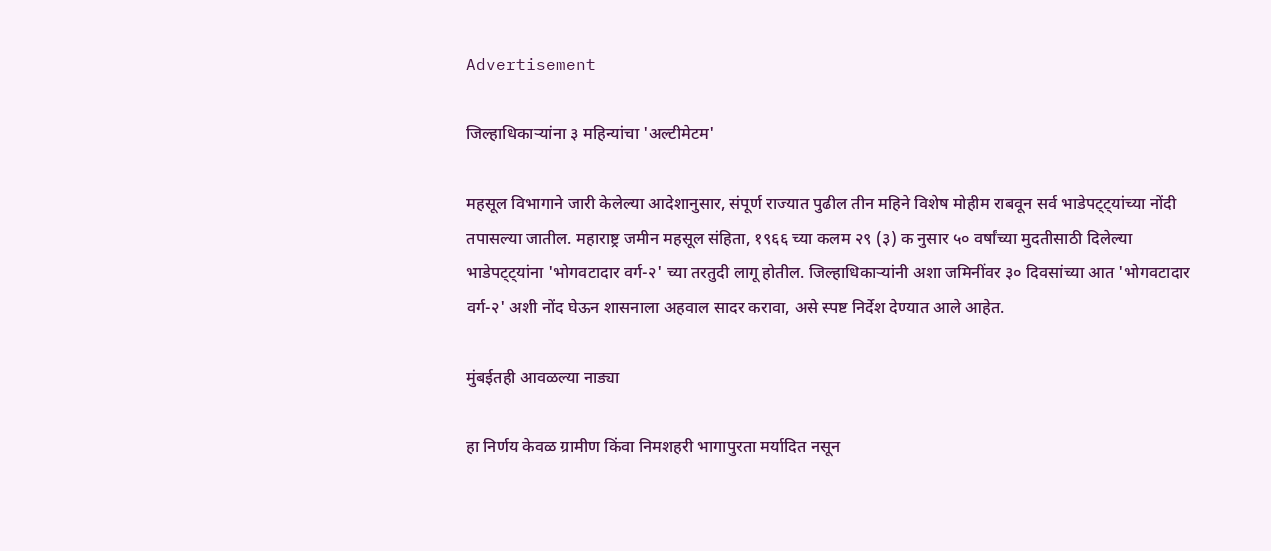Advertisement

जिल्हाधिकाऱ्यांना ३ महिन्यांचा 'अल्टीमेटम'

महसूल विभागाने जारी केलेल्या आदेशानुसार, संपूर्ण राज्यात पुढील तीन महिने विशेष मोहीम राबवून सर्व भाडेपट्ट्यांच्या नोंदी तपासल्या जातील. महाराष्ट्र जमीन महसूल संहिता, १९६६ च्या कलम २९ (३) क नुसार ५० वर्षांच्या मुदतीसाठी दिलेल्या भाडेपट्ट्यांना 'भोगवटादार वर्ग-२' च्या तरतुदी लागू होतील. जिल्हाधिकाऱ्यांनी अशा जमिनींवर ३० दिवसांच्या आत 'भोगवटादार वर्ग-२' अशी नोंद घेऊन शासनाला अहवाल सादर करावा, असे स्पष्ट निर्देश देण्यात आले आहेत.

मुंबईतही आवळल्या नाड्या

हा निर्णय केवळ ग्रामीण किंवा निमशहरी भागापुरता मर्यादित नसून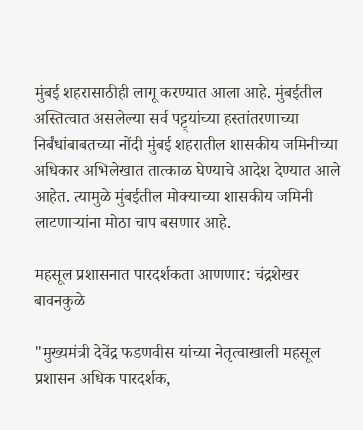मुंबई शहरासाठीही लागू करण्यात आला आहे. मुंबईतील अस्तित्वात असलेल्या सर्व पट्ट्यांच्या हस्तांतरणाच्या निर्बंधांबाबतच्या नोंदी मुंबई शहरातील शासकीय जमिनीच्या अधिकार अभिलेखात तात्काळ घेण्याचे आदेश देण्यात आले आहेत. त्यामुळे मुंबईतील मोक्याच्या शासकीय जमिनी लाटणाऱ्यांना मोठा चाप बसणार आहे.

महसूल प्रशासनात पारदर्शकता आणणार: चंद्रशेखर बावनकुळे

"मुख्यमंत्री देवेंद्र फडणवीस यांच्या नेतृत्वाखाली महसूल प्रशासन अधिक पारदर्शक,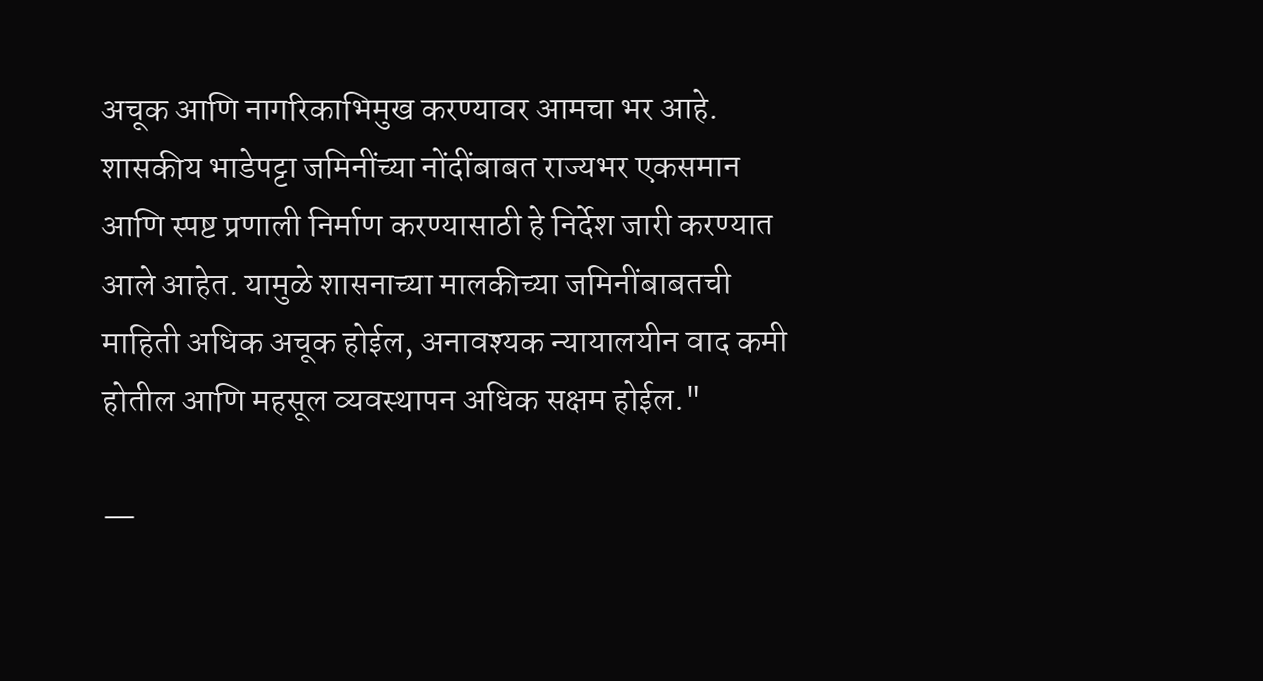अचूक आणि नागरिकाभिमुख करण्यावर आमचा भर आहे. शासकीय भाडेपट्टा जमिनींच्या नोंदींबाबत राज्यभर एकसमान आणि स्पष्ट प्रणाली निर्माण करण्यासाठी हे निर्देश जारी करण्यात आले आहेत. यामुळे शासनाच्या मालकीच्या जमिनींबाबतची माहिती अधिक अचूक होईल, अनावश्यक न्यायालयीन वाद कमी होतील आणि महसूल व्यवस्थापन अधिक सक्षम होईल."

—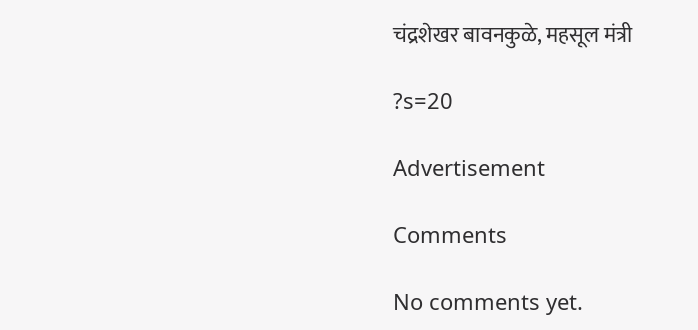चंद्रशेखर बावनकुळे, महसूल मंत्री

?s=20

Advertisement

Comments

No comments yet.